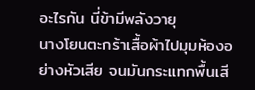อะไรกัน นี่ข้ามีพลังวายุ
นางโยนตะกร้าเสื้อผ้าไปมุมห้องอย่างหัวเสีย จนมันกระแทกพื้นเสี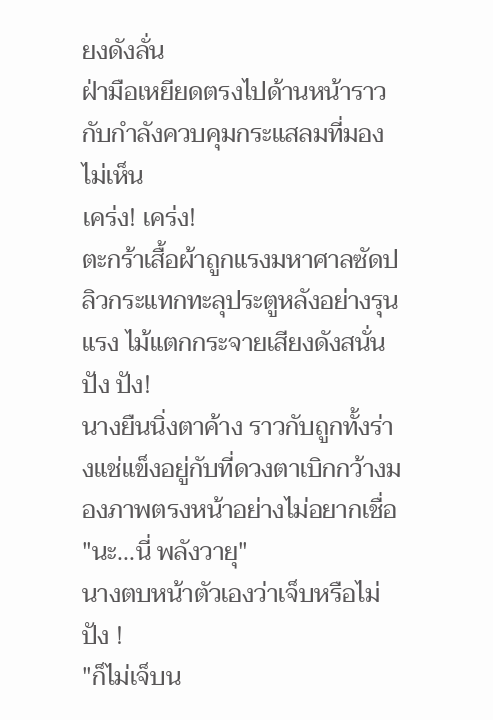ยงดังลั่น
ฝ่ามือเหยียดตรงไปด้านหน้าราวกับกำลังควบคุมกระแสลมที่มองไม่เห็น
เคร่ง! เคร่ง!
ตะกร้าเสื้อผ้าถูกแรงมหาศาลซัดปลิวกระแทกทะลุประตูหลังอย่างรุนแรง ไม้แตกกระจายเสียงดังสนั่น
ปัง ปัง!
นางยืนนิ่งตาค้าง ราวกับถูกทั้งร่างแช่แข็งอยู่กับที่ดวงตาเบิกกว้างมองภาพตรงหน้าอย่างไม่อยากเชื่อ
"นะ...นี่ พลังวายุ"
นางตบหน้าตัวเองว่าเจ็บหรือไม่
ปัง !
"ก็ไม่เจ็บน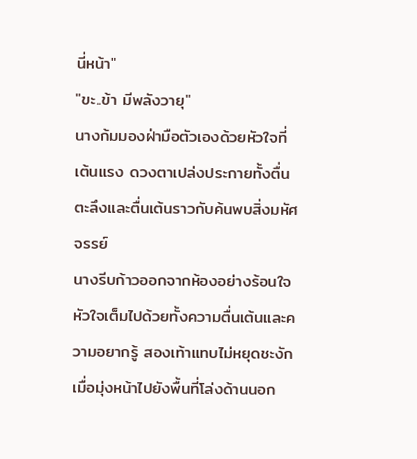นี่หน้า"
"ขะ..ข้า มีพลังวายุ"
นางก้มมองฝ่ามือตัวเองด้วยหัวใจที่เต้นแรง ดวงตาเปล่งประกายทั้งตื่นตะลึงและตื่นเต้นราวกับค้นพบสิ่งมหัศจรรย์
นางรีบก้าวออกจากห้องอย่างร้อนใจ หัวใจเต็มไปด้วยทั้งความตื่นเต้นและความอยากรู้ สองเท้าแทบไม่หยุดชะงักเมื่อมุ่งหน้าไปยังพื้นที่โล่งด้านนอก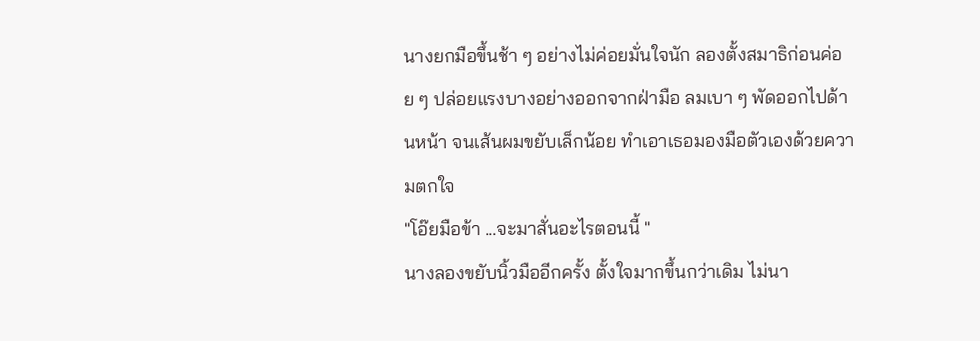นางยกมือขึ้นช้า ๆ อย่างไม่ค่อยมั่นใจนัก ลองตั้งสมาธิก่อนค่อย ๆ ปล่อยแรงบางอย่างออกจากฝ่ามือ ลมเบา ๆ พัดออกไปด้านหน้า จนเส้นผมขยับเล็กน้อย ทำเอาเธอมองมือตัวเองด้วยความตกใจ
"โอ๊ยมือข้า ...จะมาสั่นอะไรตอนนี้ "
นางลองขยับนิ้วมืออีกครั้ง ตั้งใจมากขึ้นกว่าเดิม ไม่นา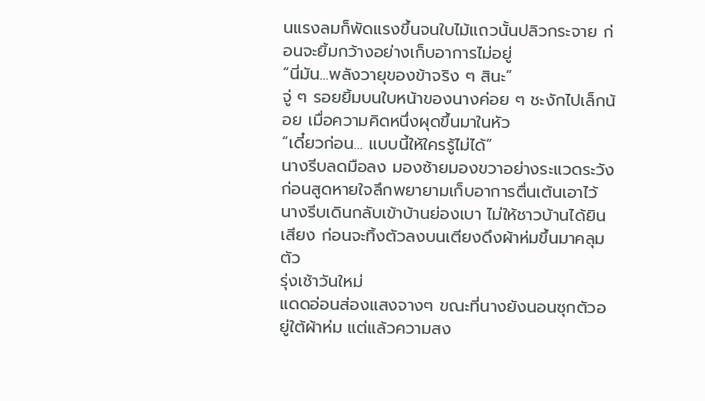นแรงลมก็พัดแรงขึ้นจนใบไม้แถวนั้นปลิวกระจาย ก่อนจะยิ้มกว้างอย่างเก็บอาการไม่อยู่
“นี่มัน...พลังวายุของข้าจริง ๆ สินะ”
จู่ ๆ รอยยิ้มบนใบหน้าของนางค่อย ๆ ชะงักไปเล็กน้อย เมื่อความคิดหนึ่งผุดขึ้นมาในหัว
“เดี๋ยวก่อน... แบบนี้ให้ใครรู้ไม่ได้”
นางรีบลดมือลง มองซ้ายมองขวาอย่างระแวดระวัง ก่อนสูดหายใจลึกพยายามเก็บอาการตื่นเต้นเอาไว้
นางรีบเดินกลับเข้าบ้านย่องเบา ไม่ให้ชาวบ้านได้ยินเสียง ก่อนจะทิ้งตัวลงบนเตียงดึงผ้าห่มขึ้นมาคลุมตัว
รุ่งเช้าวันใหม่
แดดอ่อนส่องแสงจางๆ ขณะที่นางยังนอนซุกตัวอยู่ใต้ผ้าห่ม แต่แล้วความสง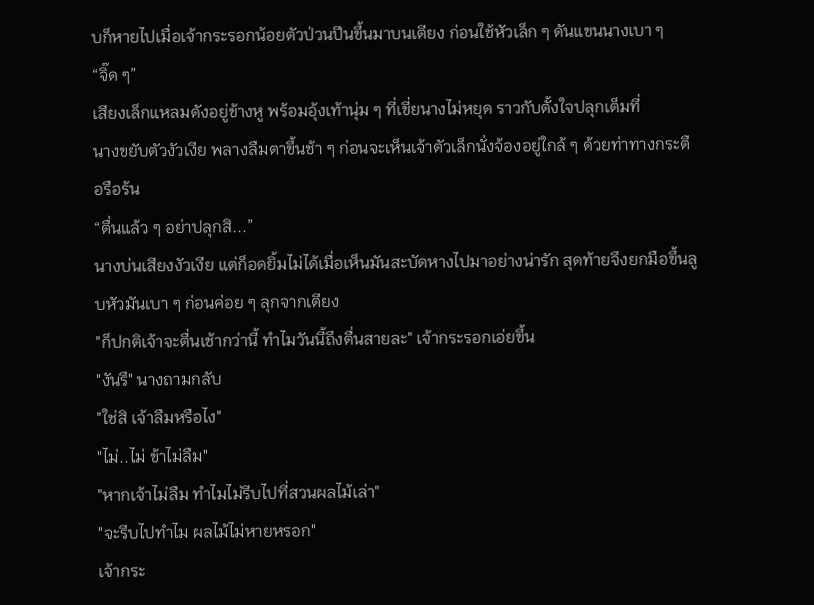บก็หายไปเมื่อเจ้ากระรอกน้อยตัวป่วนปีนขึ้นมาบนเตียง ก่อนใช้หัวเล็ก ๆ ดันแขนนางเบา ๆ
“จิ๊ด ๆ”
เสียงเล็กแหลมดังอยู่ข้างหู พร้อมอุ้งเท้านุ่ม ๆ ที่เขี่ยนางไม่หยุด ราวกับตั้งใจปลุกเต็มที่
นางขยับตัวงัวเงีย พลางลืมตาขึ้นช้า ๆ ก่อนจะเห็นเจ้าตัวเล็กนั่งจ้องอยู่ใกล้ ๆ ด้วยท่าทางกระตือรือร้น
“ตื่นแล้ว ๆ อย่าปลุกสิ...”
นางบ่นเสียงงัวเงีย แต่ก็อดยิ้มไม่ได้เมื่อเห็นมันสะบัดหางไปมาอย่างน่ารัก สุดท้ายจึงยกมือขึ้นลูบหัวมันเบา ๆ ก่อนค่อย ๆ ลุกจากเตียง
"ก็ปกติเจ้าจะตื่นเช้ากว่านี้ ทำไมวันนี้ถึงตื่นสายละ" เจ้ากระรอกเอ่ยขึ้น
"งันรึ" นางถามกลับ
"ใช่สิ เจ้าลืมหรือไง"
"ไม่..ไม่ ข้าไม่ลืม"
"หากเจ้าไม่ลืม ทำไมไม่รีบไปที่สวนผลไม้เล่า"
"จะรีบไปทำไม ผลไม้ไม่หายหรอก"
เจ้ากระ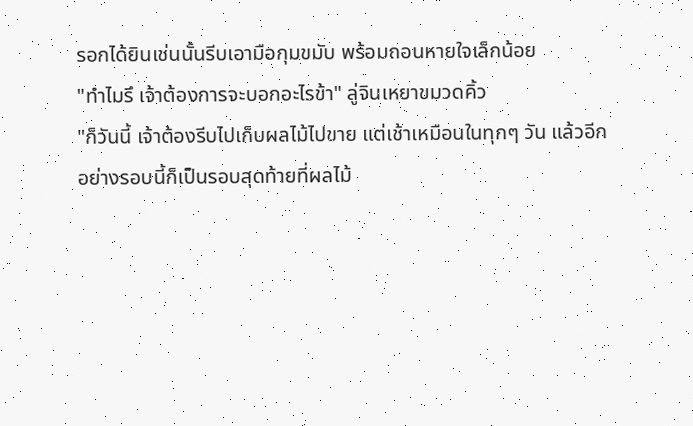รอกได้ยินเช่นนั้นรีบเอามือกุมขมับ พร้อมถอนหายใจเล็กน้อย
"ทำไมรึ เจ้าต้องการจะบอกอะไรข้า" ลู่จินเหยาขมวดคิ้ว
"ก็วันนี้ เจ้าต้องรีบไปเก็บผลไม้ไปขาย แต่เช้าเหมือนในทุกๆ วัน แล้วอีกอย่างรอบนี้ก็เป็นรอบสุดท้ายที่ผลไม้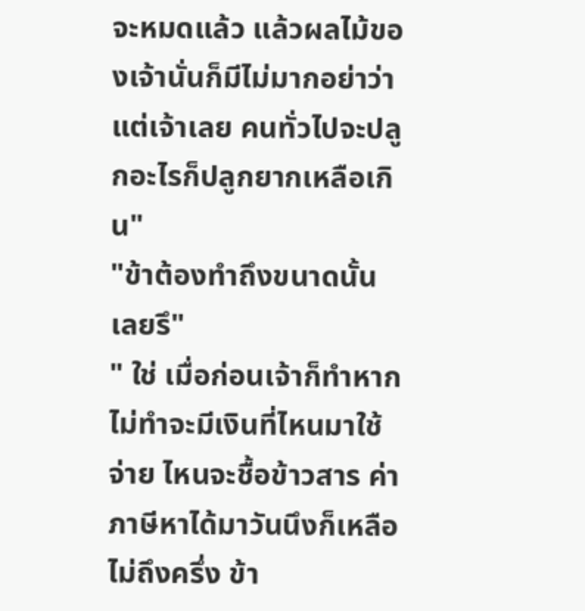จะหมดแล้ว แล้วผลไม้ของเจ้านั่นก็มีไม่มากอย่าว่าแต่เจ้าเลย คนทั่วไปจะปลูกอะไรก็ปลูกยากเหลือเกิน"
"ข้าต้องทำถึงขนาดนั้นเลยรึ"
" ใช่ เมื่อก่อนเจ้าก็ทำหากไม่ทำจะมีเงินที่ไหนมาใช้จ่าย ไหนจะชื้อข้าวสาร ค่าภาษีหาได้มาวันนึงก็เหลือไม่ถึงครึ่ง ข้า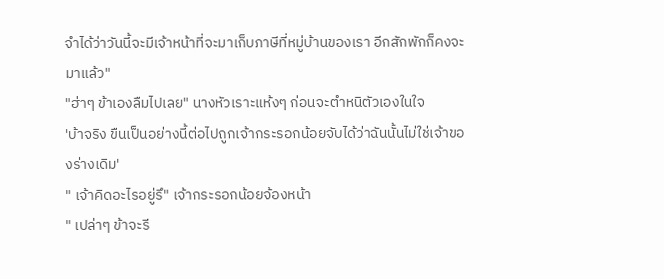จำได้ว่าวันนี้จะมีเจ้าหน้าที่จะมาเก็บภาษีที่หมู่บ้านของเรา อีกสักพักก็คงจะมาแล้ว"
"ฮ่าๆ ข้าเองลืมไปเลย" นางหัวเราะแห้งๆ ก่อนจะตำหนิตัวเองในใจ
'บ้าจริง ขืนเป็นอย่างนี้ต่อไปถูกเจ้ากระรอกน้อยจับได้ว่าฉันนั้นไม่ใช่เจ้าของร่างเดิม'
" เจ้าคิดอะไรอยู่รึ" เจ้ากระรอกน้อยจ้องหน้า
" เปล่าๆ ข้าจะรี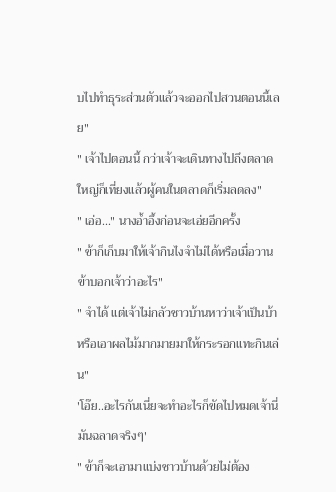บไปทำธุระส่วนตัวแล้วจะออกไปสวนตอนนี้เลย"
" เจ้าไปตอนนี้ กว่าเจ้าจะเดินทางไปถึงตลาดใหญ่ก็เที่ยงแล้วผู้คนในตลาดก็เริ่มลดลง"
" เอ่อ..." นางอ้ำอึ้งก่อนจะเอ่ยอีกครั้ง
" ข้าก็เก็บมาให้เจ้ากินไงจำไม่ได้หรือเมื่อวานข้าบอกเจ้าว่าอะไร"
" จำได้ แต่เจ้าไม่กลัวชาวบ้านหาว่าเจ้าเป็นบ้าหรือเอาผลไม้มากมายมาให้กระรอกแทะกินเล่น"
'โอ๊ย..อะไรกันเนี่ยจะทำอะไรก็ขัดไปหมดเจ้านี่มันฉลาดจริงๆ'
" ข้าก็จะเอามาแบ่งชาวบ้านด้วยไม่ต้อง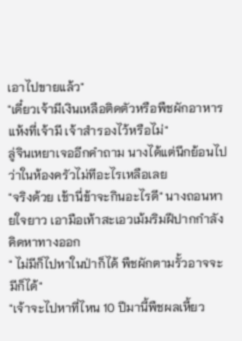เอาไปขายแล้ว"
"เดี๋ยวเจ้ามีเงินเหลือติดตัวหรือพืชผักอาหารแห้งที่เจ้ามี เจ้าสำรองไว้หรือไม่"
ลู่จินเหยาเจออีกคำถาม นางได้แต่นึกย้อนไปว่าในห้องครัวไม่ทีอะไรเหลือเลย
"จริงด้วย เช้านี่ข้าจะกินอะไรดี" นางถอนหายใจยาว เอามือเท้าสะเอวเม้มริมฝีปากกำลังคิดหาทางออก
" ไม่มีก็ไปหาในป่าก็ได้ พืชผักตามรั้วอาจจะมีก็ได้"
"เจ้าจะไปหาที่ไหน 10 ปีมานี้พืชผลเหี้ยว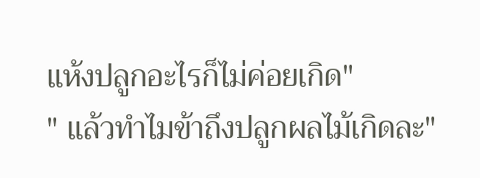แห้งปลูกอะไรก็ไม่ค่อยเกิด"
" แล้วทำไมข้าถึงปลูกผลไม้เกิดละ"